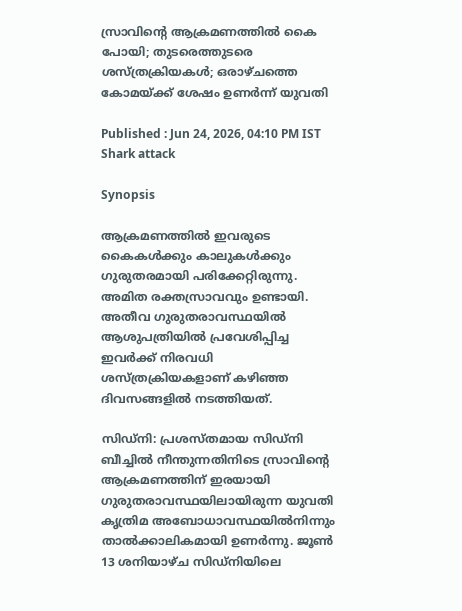സ്രാവിന്റെ ആക്രമണത്തില്‍ കൈ പോയി; തുടരെത്തുടരെ ശസ്ത്രക്രിയകള്‍; ഒരാഴ്ചത്തെ കോമയ്ക്ക് ശേഷം ഉണര്‍ന്ന് യുവതി

Published : Jun 24, 2026, 04:10 PM IST
Shark attack

Synopsis

ആക്രമണത്തില്‍ ഇവരുടെ കൈകള്‍ക്കും കാലുകള്‍ക്കും ഗുരുതരമായി പരിക്കേറ്റിരുന്നു. അമിത രക്തസ്രാവവും ഉണ്ടായി. അതീവ ഗുരുതരാവസ്ഥയില്‍ ആശുപത്രിയില്‍ പ്രവേശിപ്പിച്ച ഇവര്‍ക്ക് നിരവധി ശസ്ത്രക്രിയകളാണ് കഴിഞ്ഞ ദിവസങ്ങളില്‍ നടത്തിയത്.

സിഡ്‌നി: പ്രശസ്തമായ സിഡ്‌നി ബീച്ചില്‍ നീന്തുന്നതിനിടെ സ്രാവിന്റെ ആക്രമണത്തിന് ഇരയായി ഗുരുതരാവസ്ഥയിലായിരുന്ന യുവതി കൃത്രിമ അബോധാവസ്ഥയില്‍നിന്നും താല്‍ക്കാലികമായി ഉണര്‍ന്നു. ജൂണ്‍ 13 ശനിയാഴ്ച സിഡ്‌നിയിലെ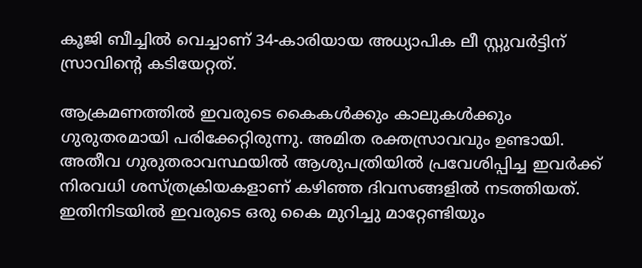കൂജി ബീച്ചില്‍ വെച്ചാണ് 34-കാരിയായ അധ്യാപിക ലീ സ്റ്റുവര്‍ട്ടിന് സ്രാവിന്റെ കടിയേറ്റത്.

ആക്രമണത്തില്‍ ഇവരുടെ കൈകള്‍ക്കും കാലുകള്‍ക്കും ഗുരുതരമായി പരിക്കേറ്റിരുന്നു. അമിത രക്തസ്രാവവും ഉണ്ടായി. അതീവ ഗുരുതരാവസ്ഥയില്‍ ആശുപത്രിയില്‍ പ്രവേശിപ്പിച്ച ഇവര്‍ക്ക് നിരവധി ശസ്ത്രക്രിയകളാണ് കഴിഞ്ഞ ദിവസങ്ങളില്‍ നടത്തിയത്. ഇതിനിടയില്‍ ഇവരുടെ ഒരു കൈ മുറിച്ചു മാറ്റേണ്ടിയും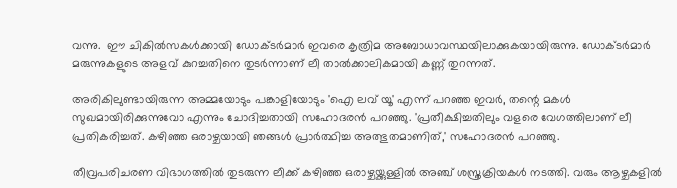വന്നു.  ഈ ചികില്‍സകള്‍ക്കായി ഡോക്ടര്‍മാര്‍ ഇവരെ കൃത്രിമ അബോധാവസ്ഥയിലാക്കുകയായിരുന്നു. ഡോക്ടര്‍മാര്‍ മരുന്നുകളുടെ അളവ് കുറച്ചതിനെ തുടര്‍ന്നാണ് ലീ താല്‍ക്കാലികമായി കണ്ണ് തുറന്നത്.

അരികിലുണ്ടായിരുന്ന അമ്മയോടും പങ്കാളിയോടും 'ഐ ലവ് യൂ' എന്ന് പറഞ്ഞ ഇവര്‍, തന്റെ മകള്‍ സുഖമായിരിക്കുന്നുവോ എന്നും ചോദിച്ചതായി സഹോദരന്‍ പറഞ്ഞു. 'പ്രതീക്ഷിച്ചതിലും വളരെ വേഗത്തിലാണ് ലീ പ്രതികരിച്ചത്. കഴിഞ്ഞ ഒരാഴ്ചയായി ഞങ്ങള്‍ പ്രാര്‍ത്ഥിച്ച അത്ഭുതമാണിത്,' സഹോദരന്‍ പറഞ്ഞു.

തീവ്രപരിചരണ വിഭാഗത്തില്‍ തുടരുന്ന ലീക്ക് കഴിഞ്ഞ ഒരാഴ്ചയ്ക്കുള്ളില്‍ അഞ്ച് ശസ്ത്രക്രിയകള്‍ നടത്തി. വരും ആഴ്ചകളില്‍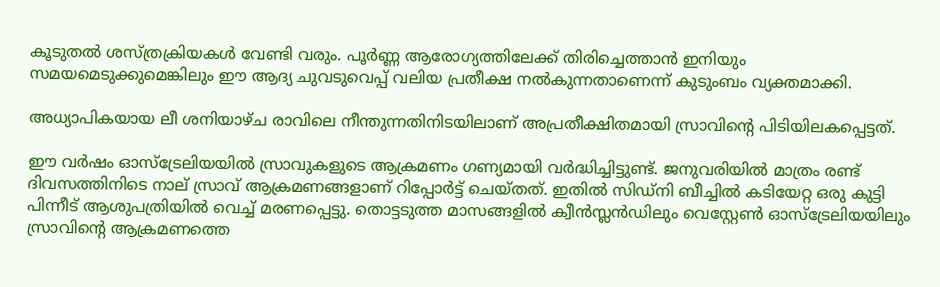കൂടുതല്‍ ശസ്ത്രക്രിയകള്‍ വേണ്ടി വരും. പൂര്‍ണ്ണ ആരോഗ്യത്തിലേക്ക് തിരിച്ചെത്താന്‍ ഇനിയും സമയമെടുക്കുമെങ്കിലും ഈ ആദ്യ ചുവടുവെപ്പ് വലിയ പ്രതീക്ഷ നല്‍കുന്നതാണെന്ന് കുടുംബം വ്യക്തമാക്കി.

അധ്യാപികയായ ലീ ശനിയാഴ്ച രാവിലെ നീന്തുന്നതിനിടയിലാണ് അപ്രതീക്ഷിതമായി സ്രാവിന്റെ പിടിയിലകപ്പെട്ടത്.

ഈ വര്‍ഷം ഓസ്ട്രേലിയയില്‍ സ്രാവുകളുടെ ആക്രമണം ഗണ്യമായി വര്‍ദ്ധിച്ചിട്ടുണ്ട്. ജനുവരിയില്‍ മാത്രം രണ്ട് ദിവസത്തിനിടെ നാല് സ്രാവ് ആക്രമണങ്ങളാണ് റിപ്പോര്‍ട്ട് ചെയ്തത്. ഇതില്‍ സിഡ്‌നി ബീച്ചില്‍ കടിയേറ്റ ഒരു കുട്ടി പിന്നീട് ആശുപത്രിയില്‍ വെച്ച് മരണപ്പെട്ടു. തൊട്ടടുത്ത മാസങ്ങളില്‍ ക്വീന്‍സ്ലന്‍ഡിലും വെസ്റ്റേണ്‍ ഓസ്ട്രേലിയയിലും സ്രാവിന്റെ ആക്രമണത്തെ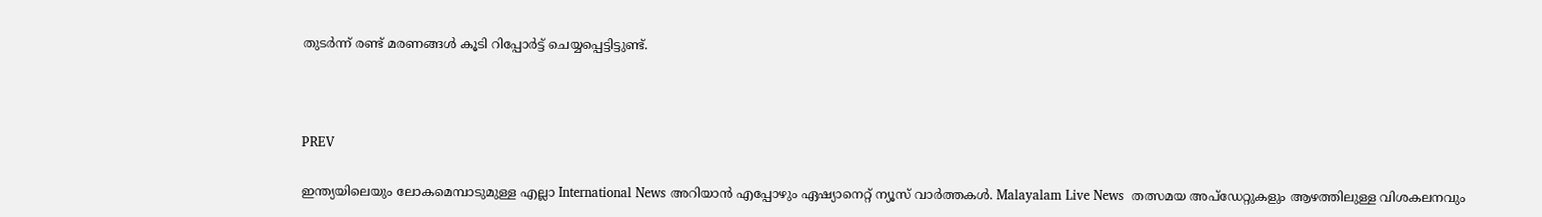തുടര്‍ന്ന് രണ്ട് മരണങ്ങള്‍ കൂടി റിപ്പോര്‍ട്ട് ചെയ്യപ്പെട്ടിട്ടുണ്ട്.



PREV

ഇന്ത്യയിലെയും ലോകമെമ്പാടുമുള്ള എല്ലാ International News അറിയാൻ എപ്പോഴും ഏഷ്യാനെറ്റ് ന്യൂസ് വാർത്തകൾ. Malayalam Live News  തത്സമയ അപ്‌ഡേറ്റുകളും ആഴത്തിലുള്ള വിശകലനവും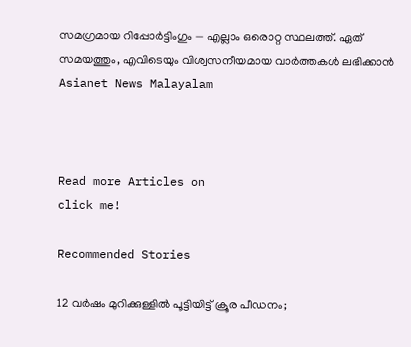സമഗ്രമായ റിപ്പോർട്ടിംഗും — എല്ലാം ഒരൊറ്റ സ്ഥലത്ത്. ഏത് സമയത്തും, എവിടെയും വിശ്വസനീയമായ വാർത്തകൾ ലഭിക്കാൻ Asianet News Malayalam



Read more Articles on
click me!

Recommended Stories

12 വര്‍ഷം മുറിക്കുള്ളില്‍ പൂട്ടിയിട്ട് ക്രൂര പീഡനം;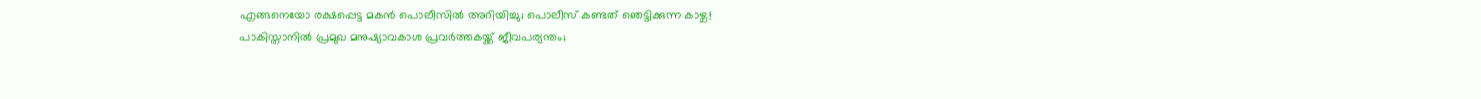എങ്ങനെയോ രക്ഷപ്പെട്ട മകന്‍ പൊലീസില്‍ അറിയിച്ചു; പൊലീസ് കണ്ടത് ഞെട്ടിക്കുന്ന കാഴ്ച!
പാകിസ്താനില്‍ പ്രമുഖ മനുഷ്യാവകാശ പ്രവര്‍ത്തകയ്ക്ക് ജീവപര്യന്തം;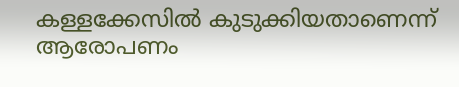കള്ളക്കേസില്‍ കുടുക്കിയതാണെന്ന് ആരോപണം